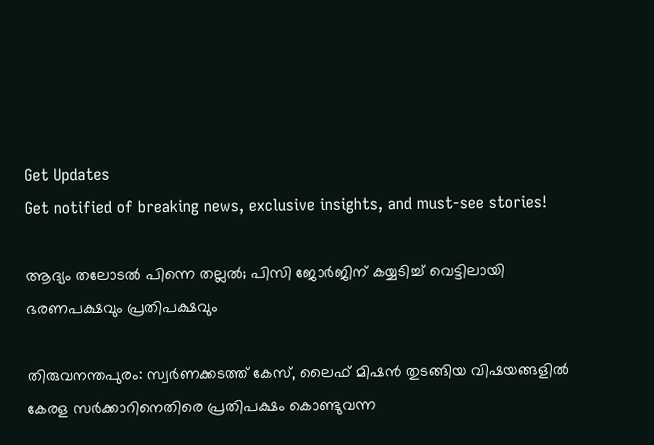Get Updates
Get notified of breaking news, exclusive insights, and must-see stories!

ആദ്യം തലോടല്‍ പിന്നെ തല്ലല്‍; പിസി ജോര്‍ജിന് കയ്യടിച്ച് വെട്ടിലായി ഭരണപക്ഷവും പ്രതിപക്ഷവും

തിരുവനന്തപുരം: സ്വര്‍ണക്കടത്ത് കേസ്, ലൈഫ് മിഷന്‍ തുടങ്ങിയ വിഷയങ്ങളില്‍ കേരള സര്‍ക്കാറിനെതിരെ പ്രതിപക്ഷം കൊണ്ടുവന്ന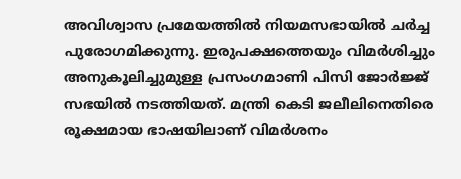അവിശ്വാസ പ്രമേയത്തില്‍ നിയമസഭായില്‍ ചര്‍ച്ച പുരോഗമിക്കുന്നു. ഇരുപക്ഷത്തെയും വിമര്‍ശിച്ചും അനുകൂലിച്ചുമുള്ള പ്രസംഗമാണി പിസി ജോര്‍ജ്ജ് സഭയില്‍ നടത്തിയത്. മന്ത്രി കെടി ജലീലിനെതിരെ രൂക്ഷമായ ഭാഷയിലാണ് വിമര്‍ശനം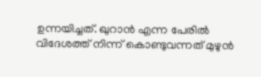ഉന്നയിച്ചത്. ഖുറാന്‍ എന്ന പേരില്‍ വിദേശത്ത് നിന്ന് കൊണ്ടുവന്നത് മുഴുന്‍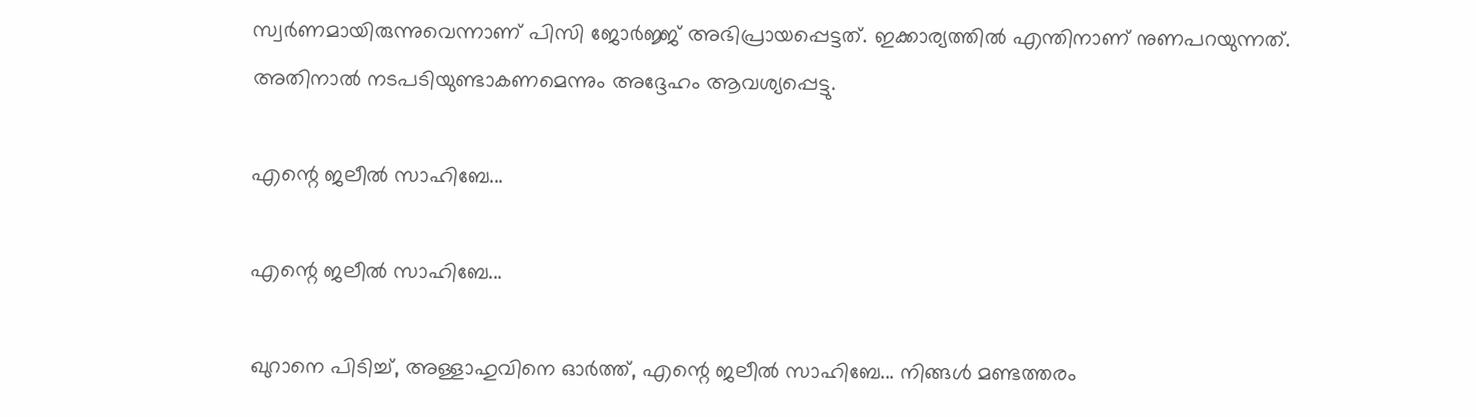സ്വര്‍ണമായിരുന്നുവെന്നാണ് പിസി ജോര്‍ജ്ജ് അഭിപ്രായപ്പെട്ടത്. ഇക്കാര്യത്തില്‍ എന്തിനാണ് നുണപറയുന്നത്. അതിനാല്‍ നടപടിയുണ്ടാകണമെന്നും അദ്ദേഹം ആവശ്യപ്പെട്ടു.

എന്റെ ജലീല്‍ സാഹിബേ...

എന്റെ ജലീല്‍ സാഹിബേ...

ഖുറാനെ പിടിച്ച്, അള്ളാഹുവിനെ ഓര്‍ത്ത്, എന്റെ ജലീല്‍ സാഹിബേ... നിങ്ങള്‍ മണ്ടത്തരം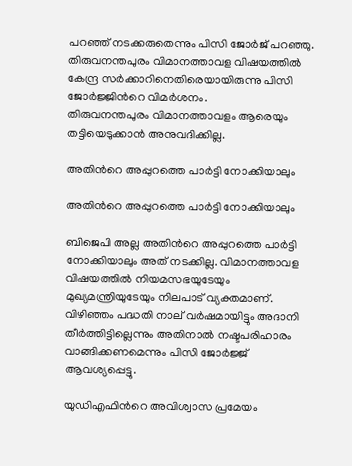പറഞ്ഞ് നടക്കരുതെന്നും പിസി ജോര്‍ജ് പറഞ്ഞു. തിരുവനന്തപുരം വിമാനത്താവള വിഷയത്തില്‍ കേന്ദ്ര സര്‍ക്കാറിനെതിരെയായിരുന്നു പിസി ജോര്‍ജ്ജിന്‍റെ വിമര്‍ശനം.
തിരുവനന്തപുരം വിമാനത്താവളം ആരെയും തട്ടിയെടുക്കാന്‍ അനുവദിക്കില്ല.

അതിന്‍റെ അപ്പുറത്തെ പാര്‍ട്ടി നോക്കിയാലും

അതിന്‍റെ അപ്പുറത്തെ പാര്‍ട്ടി നോക്കിയാലും

ബിജെപി അല്ല അതിന്‍റെ അപ്പുറത്തെ പാര്‍ട്ടി നോക്കിയാലും അത് നടക്കില്ല. വിമാനത്താവള വിഷയത്തില്‍ നിയമസഭയുടേയും മുഖ്യമന്ത്രിയുടേയും നിലപാട് വ്യക്തമാണ്. വിഴിഞ്ഞം പദ്ധതി നാല് വര്‍ഷമായിട്ടും അദാനി തീര്‍ത്തിട്ടില്ലെന്നും അതിനാല്‍ നഷ്ടപരിഹാരം വാങ്ങിക്കണമെന്നും പിസി ജോര്‍ജ്ജ് ആവശ്യപ്പെട്ടു.

യുഡിഎഫിന്‍റെ അവിശ്വാസ പ്രമേയം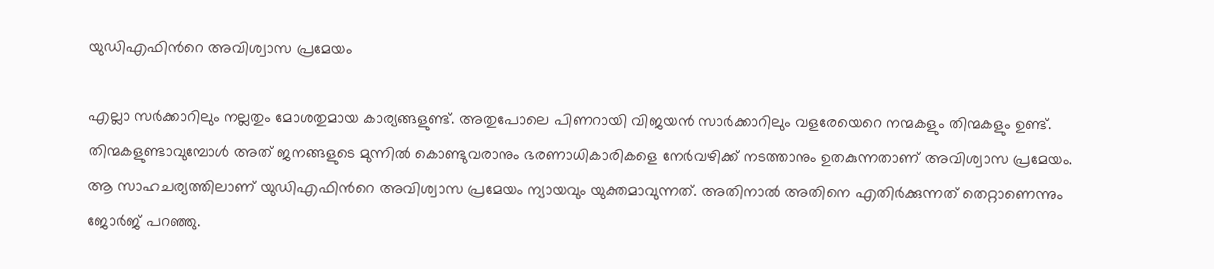യുഡിഎഫിന്‍റെ അവിശ്വാസ പ്രമേയം

എല്ലാ സര്‍ക്കാറിലും നല്ലതും മോശതുമായ കാര്യങ്ങളുണ്ട്. അതുപോലെ പിണറായി വിജയന്‍ സാര്‍ക്കാറിലും വളരേയെറെ നന്മകളും തിന്മകളും ഉണ്ട്. തിന്മകളുണ്ടാവുമ്പോൾ അത് ജനങ്ങളുടെ മുന്നിൽ കൊണ്ടുവരാനും ഭരണാധികാരികളെ നേർവഴിക്ക് നടത്താനും ഉതകുന്നതാണ് അവിശ്വാസ പ്രമേയം. ആ സാഹചര്യത്തിലാണ് യുഡിഎഫിന്‍റെ അവിശ്വാസ പ്രമേയം ന്യായവും യുക്തമാവുന്നത്. അതിനാല്‍ അതിനെ എതിര്‍ക്കുന്നത് തെറ്റാണെന്നും ജോര്‍ജ് പറഞ്ഞു.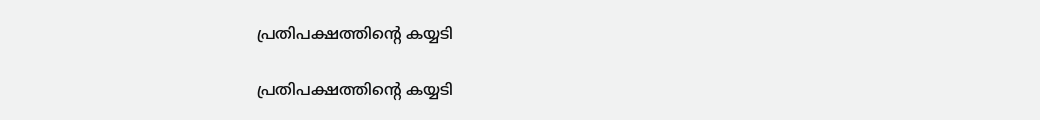പ്രതിപക്ഷത്തിന്‍റെ കയ്യടി

പ്രതിപക്ഷത്തിന്‍റെ കയ്യടി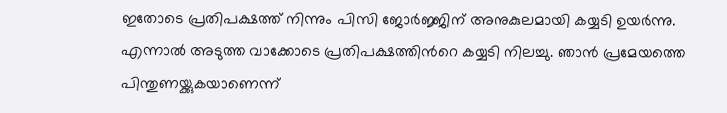ഇതോടെ പ്രതിപക്ഷത്ത് നിന്നും പിസി ജോര്‍ജ്ജിന് അനുകുലമായി കയ്യടി ഉയര്‍ന്നു. എന്നാല്‍ അടുത്ത വാക്കോടെ പ്രതിപക്ഷത്തിന്‍റെ കയ്യടി നിലച്ചു. ഞാന്‍ പ്രമേയത്തെ പിന്തുണയ്ക്കുകയാണെന്ന്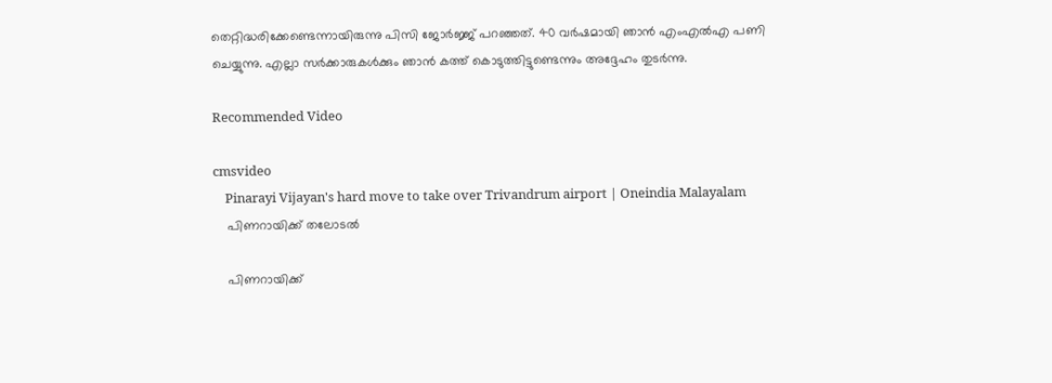തെറ്റിദ്ധരിക്കേണ്ടെന്നായിരുന്നു പിസി ജോര്‍ജ്ജ് പറഞ്ഞത്. 40 വർഷമായി ഞാൻ എംഎൽഎ പണി ചെയ്യുന്നു. എല്ലാ സർക്കാരുകൾക്കും ഞാൻ കത്ത് കൊടുത്തിട്ടുണ്ടെന്നും അദ്ദേഹം തുടര്‍ന്നു.

Recommended Video

cmsvideo
    Pinarayi Vijayan's hard move to take over Trivandrum airport | Oneindia Malayalam
    പിണറായിക്ക് തലോടല്‍

    പിണറായിക്ക്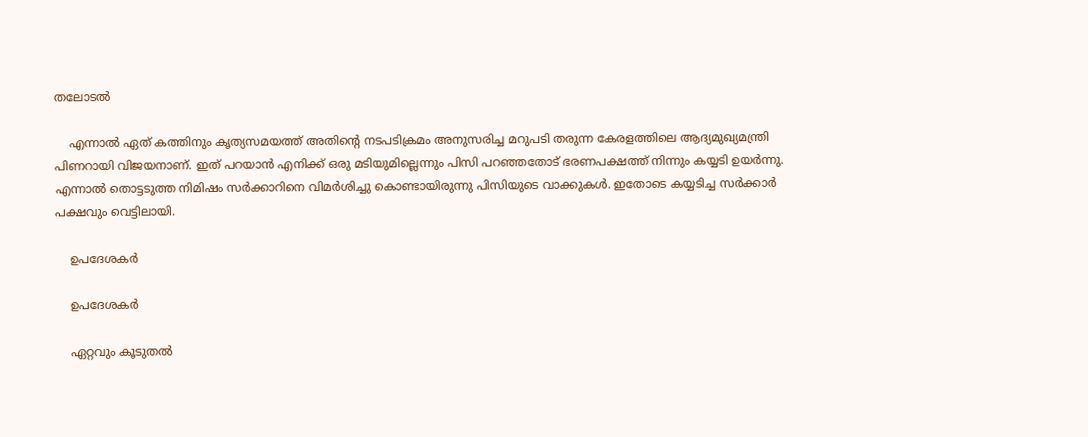തലോടല്‍

    എന്നാല്‍ ഏത് കത്തിനും കൃത്യസമയത്ത് അതിന്‍റെ നടപടിക്രമം അനുസരിച്ച മറുപടി തരുന്ന കേരളത്തിലെ ആദ്യമുഖ്യമന്ത്രി പിണറായി വിജയനാണ്. ഇത് പറയാന്‍ എനിക്ക് ഒരു മടിയുമില്ലെന്നും പിസി പറഞ്ഞതോട് ഭരണപക്ഷത്ത് നിന്നും കയ്യടി ഉയര്‍ന്നു. എന്നാല്‍ തൊട്ടടുത്ത നിമിഷം സര്‍ക്കാറിനെ വിമര്‍ശിച്ചു കൊണ്ടായിരുന്നു പിസിയുടെ വാക്കുകള്‍. ഇതോടെ കയ്യടിച്ച സര്‍ക്കാര്‍ പക്ഷവും വെട്ടിലായി.

    ഉപദേശകര്‍

    ഉപദേശകര്‍

    ഏറ്റവും കൂടുതൽ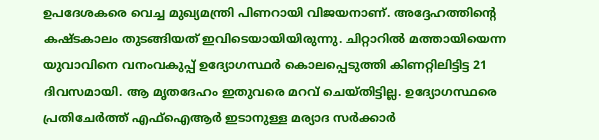ഉപദേശകരെ വെച്ച മുഖ്യമന്ത്രി പിണറായി വിജയനാണ്. അദ്ദേഹത്തിന്റെ കഷ്ടകാലം തുടങ്ങിയത് ഇവിടെയായിയിരുന്നു. ചിറ്റാറില്‍ മത്തായിയെന്ന യുവാവിനെ വനംവകുപ്പ് ഉദ്യോഗസ്ഥര്‍ കൊലപ്പെടുത്തി കിണറ്റിലിട്ടിട്ട 21 ദിവസമായി. ആ മൃതദേഹം ഇതുവരെ മറവ് ചെയ്തിട്ടില്ല. ഉദ്യോഗസ്ഥരെ പ്രതിചേർത്ത് എഫ്ഐആർ ഇടാനുള്ള മര്യാദ സർക്കാർ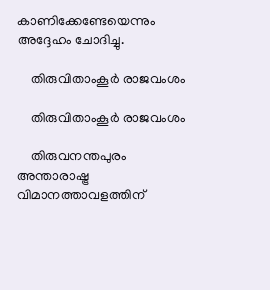കാണിക്കേണ്ടേയെന്നും അദ്ദേഹം ചോദിച്ചു.

    തിരുവിതാംകൂർ രാജവംശം

    തിരുവിതാംകൂർ രാജവംശം

    തിരുവനന്തപുരം അന്താരാഷ്ട്ര വിമാനത്താവളത്തിന്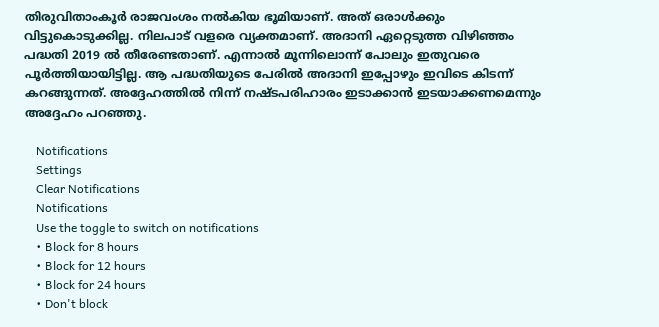തിരുവിതാംകൂർ രാജവംശം നൽകിയ ഭൂമിയാണ്. അത് ഒരാൾക്കും വിട്ടുകൊടുക്കില്ല. നിലപാട് വളരെ വ്യക്തമാണ്. അദാനി ഏറ്റെടുത്ത വിഴിഞ്ഞം പദ്ധതി 2019 ല്‍ തീരേണ്ടതാണ്. എന്നാല്‍ മൂന്നിലൊന്ന് പോലും ഇതുവരെ പൂർത്തിയായിട്ടില്ല. ആ പദ്ധതിയുടെ പേരിൽ അദാനി ഇപ്പോഴും ഇവിടെ കിടന്ന് കറങ്ങുന്നത്. അദ്ദേഹത്തില്‍ നിന്ന് നഷ്ടപരിഹാരം ഇടാക്കാന്‍ ഇടയാക്കണമെന്നും അദ്ദേഹം പറഞ്ഞു.

    Notifications
    Settings
    Clear Notifications
    Notifications
    Use the toggle to switch on notifications
    • Block for 8 hours
    • Block for 12 hours
    • Block for 24 hours
    • Don't block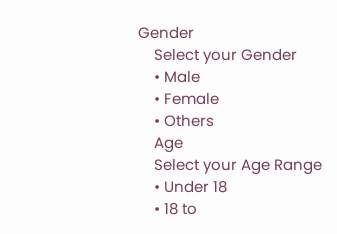Gender
    Select your Gender
    • Male
    • Female
    • Others
    Age
    Select your Age Range
    • Under 18
    • 18 to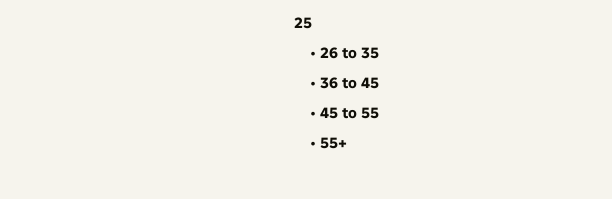25
    • 26 to 35
    • 36 to 45
    • 45 to 55
    • 55+